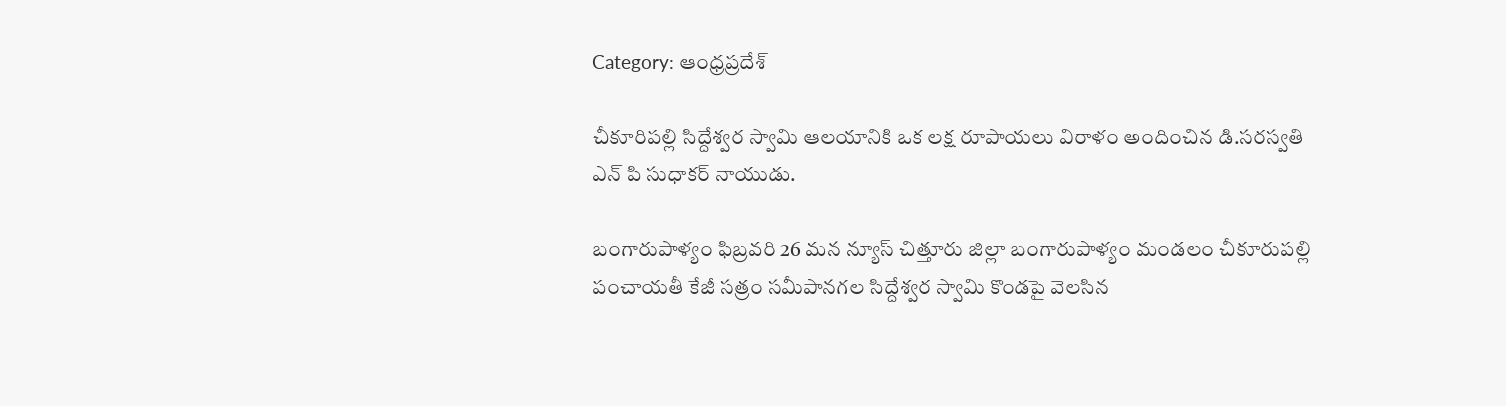Category: ఆంధ్రప్రదేశ్

చీకూరిపల్లి సిద్దేశ్వర స్వామి ఆలయానికి ఒక లక్ష రూపాయలు విరాళం అందించిన డి.సరస్వతి ఎన్ పి సుధాకర్ నాయుడు.

బంగారుపాళ్యం ఫిబ్రవరి 26 మన న్యూస్ చిత్తూరు జిల్లా బంగారుపాళ్యం మండలం చీకూరుపల్లి పంచాయతీ కేజీ సత్రం సమీపానగల సిద్దేశ్వర స్వామి కొండపై వెలసిన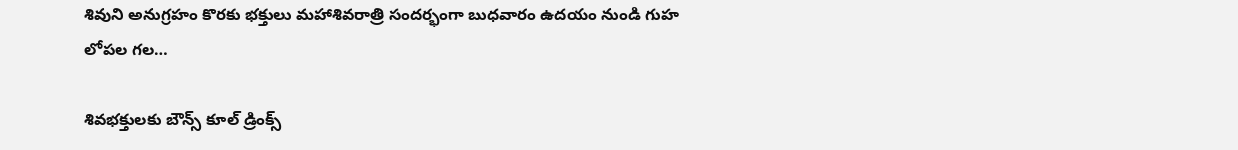శివుని అనుగ్రహం కొరకు భక్తులు మహాశివరాత్రి సందర్భంగా బుధవారం ఉదయం నుండి గుహ లోపల గల…

శివభక్తులకు బౌన్స్ కూల్ డ్రింక్స్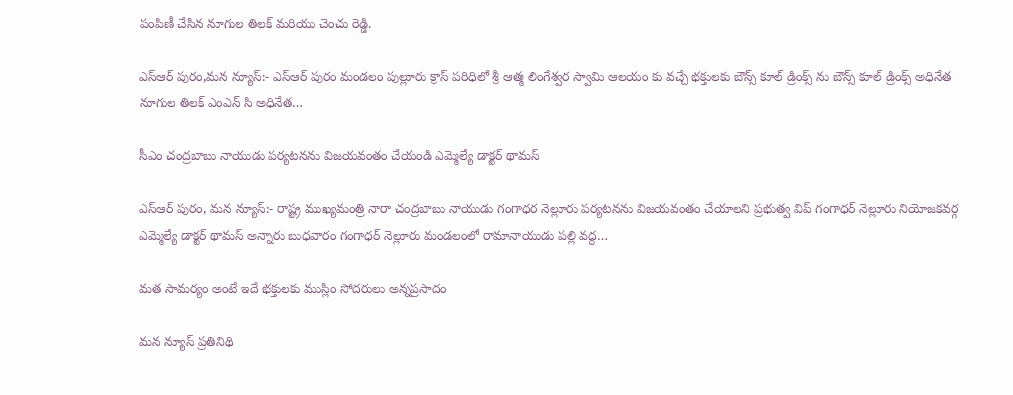పంపిణీ చేసిన నూగుల తిలక్ మరియు చెంచు రెడ్డి.

ఎస్ఆర్ పురం,మన న్యూస్:- ఎస్ఆర్ పురం మండలం పుల్లూరు క్రాస్ పరిధిలో శ్రీ ఆత్మ లింగేశ్వర స్వామి ఆలయం కు వచ్చే భక్తులకు బౌన్స్ కూల్ డ్రింక్స్ ను బౌన్స్ కూల్ డ్రింక్స్ అధినేత నూగుల తిలక్ ఎంఎన్ సి అధినేత…

సీఎం చంద్రబాబు నాయుడు పర్యటనను విజయవంతం చేయండి ఎమ్మెల్యే డాక్టర్ థామస్

ఎస్ఆర్ పురం, మన న్యూస్:- రాష్ట్ర ముఖ్యమంత్రి నారా చంద్రబాబు నాయుడు గంగాధర నెల్లూరు పర్యటనను విజయవంతం చేయాలని ప్రభుత్వ విప్ గంగాధర్ నెల్లూరు నియోజకవర్గ ఎమ్మెల్యే డాక్టర్ థామస్ అన్నారు బుధవారం గంగాధర్ నెల్లూరు మండలంలో రామానాయుడు పల్లి వద్ద…

మత సామర్యం అంటే ఇదే భక్తులకు ముస్లిం సోదరులు అన్నప్రసాదం

మన న్యూస్ ప్రతినిథి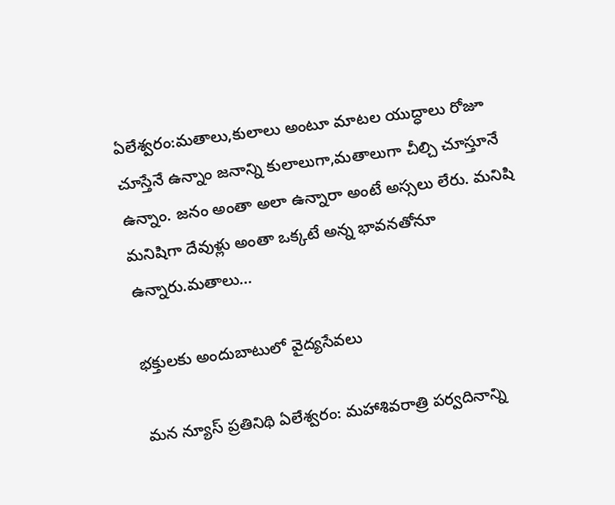ఏలేశ్వరం:మతాలు,కులాలు అంటూ మాటల యుద్ధాలు రోజూ చూస్తేనే ఉన్నాం జనాన్ని కులాలుగా,మతాలుగా చీల్చి చూస్తూనే ఉన్నాం. జనం అంతా అలా ఉన్నారా అంటే అస్సలు లేరు. మనిషి మనిషిగా దేవుళ్లు అంతా ఒక్కటే అన్న భావనతోనూ ఉన్నారు.మతాలు…

భక్తులకు అందుబాటులో వైద్యసేవలు

మన న్యూస్ ప్రతినిథి ఏలేశ్వరం: మహాశివరాత్రి పర్వదినాన్ని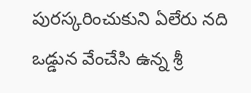పురస్కరించుకుని ఏలేరు నది ఒడ్డున వేంచేసి ఉన్న శ్రీ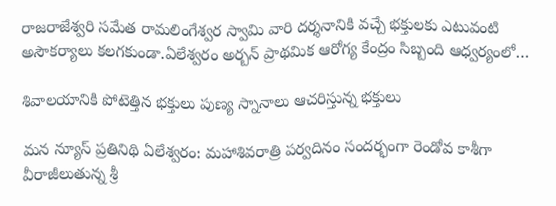రాజరాజేశ్వరి సమేత రామలింగేశ్వర స్వామి వారి దర్శనానికి వచ్చే భక్తులకు ఎటువంటి అసౌకర్యాలు కలగకుండా.ఏలేశ్వరం అర్బన్ ప్రాథమిక ఆరోగ్య కేంద్రం సిబ్బంది ఆధ్వర్యంలో…

శివాలయానికి పోటెత్తిన భక్తులు పుణ్య స్నానాలు ఆచరిస్తున్న భక్తులు

మన న్యూస్ ప్రతినిథి ఏలేశ్వరం: మహాశివరాత్రి పర్వదినం సందర్భంగా రెండోవ కాశీగా వీరాజీలుతున్న శ్రీ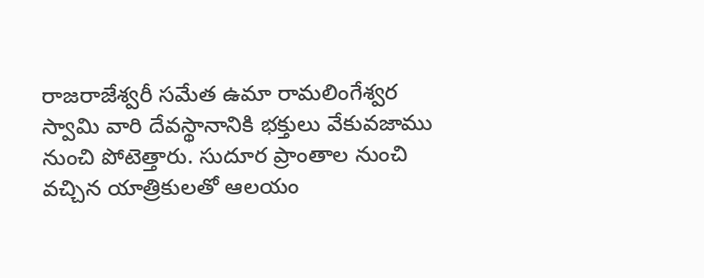రాజరాజేశ్వరీ సమేత ఉమా రామలింగేశ్వర స్వామి వారి దేవస్థానానికి భక్తులు వేకువజాము నుంచి పోటెత్తారు. సుదూర ప్రాంతాల నుంచి వచ్చిన యాత్రికులతో ఆలయం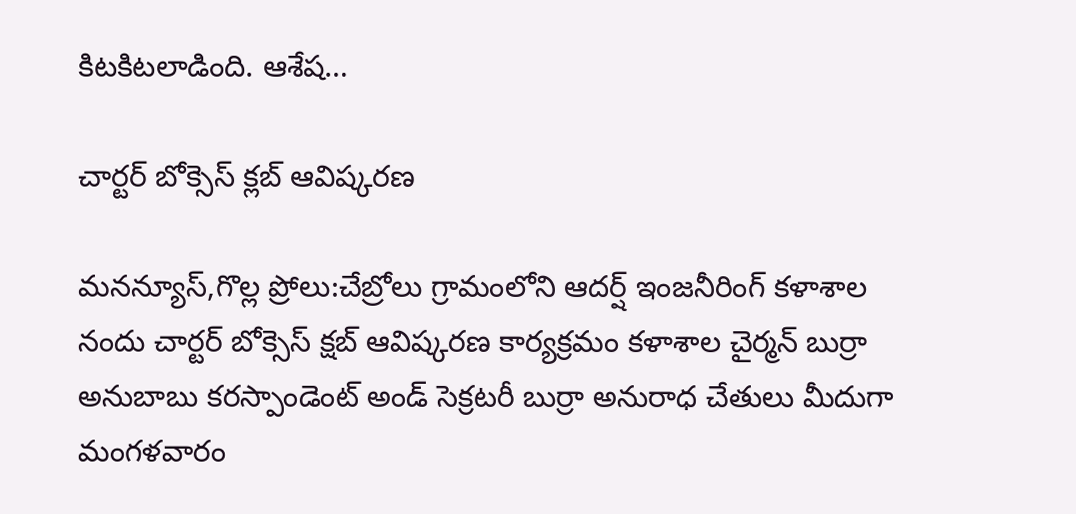కిటకిటలాడింది. ఆశేష…

చార్టర్ బోక్సెస్ క్లబ్ ఆవిష్కరణ

మనన్యూస్,గొల్ల ప్రోలు:చేబ్రోలు గ్రామంలోని ఆదర్ష్ ఇంజనీరింగ్ కళాశాల నందు చార్టర్ బోక్సెస్ క్షబ్ ఆవిష్కరణ కార్యక్రమం కళాశాల చైర్మన్ బుర్రా అనుబాబు కరస్పాండెంట్ అండ్ సెక్రటరీ బుర్రా అనురాధ చేతులు మీదుగా మంగళవారం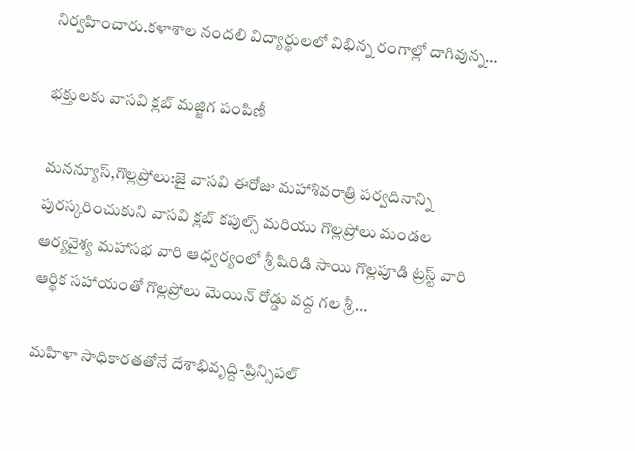నిర్వహించారు.కళాశాల నందలి విద్యార్థులలో విభిన్న రంగాల్లో దాగివున్న…

భక్తులకు వాసవి క్లబ్ మజ్జిగ పంపిణీ

మనన్యూస్,గొల్లప్రోలు:జై వాసవి ఈరోజు మహాశివరాత్రి పర్వదినాన్ని పురస్కరించుకుని వాసవి క్లబ్ కపుల్స్ మరియు గొల్లప్రోలు మండల ఆర్యవైశ్య మహాసభ వారి ఆధ్వర్యంలో శ్రీ షిరిడి సాయి గొల్లపూడి ట్రస్ట్ వారి ఆర్థిక సహాయంతో గొల్లప్రోలు మెయిన్ రోడ్డు వద్ద గల శ్రీ…

మహిళా సాధికారతతోనే దేశాభివృద్ది-ప్రిన్సిపల్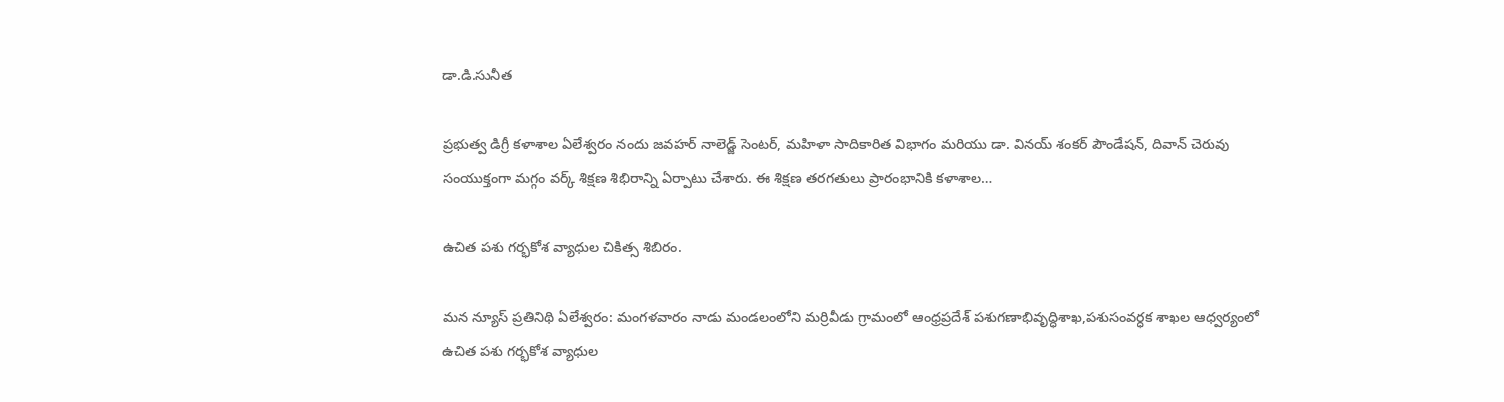డా.డి.సునీత

ప్రభుత్వ డిగ్రీ కళాశాల ఏలేశ్వరం నందు జవహర్ నాలెడ్జ్ సెంటర్, మహిళా సాదికారిత విభాగం మరియు డా. వినయ్ శంకర్ పౌండేషన్, దివాన్ చెరువు సంయుక్తంగా మగ్గం వర్క్ శిక్షణ శిభిరాన్ని ఏర్పాటు చేశారు. ఈ శిక్షణ తరగతులు ప్రారంభానికి కళాశాల…

ఉచిత పశు గర్భకోశ వ్యాధుల చికిత్స శిబిరం.

మన న్యూస్ ప్రతినిథి ఏలేశ్వరం: మంగళవారం నాడు మండలంలోని మర్రివీడు గ్రామంలో ఆంధ్రప్రదేశ్ పశుగణాభివృద్ధిశాఖ,పశుసంవర్ధక శాఖల ఆధ్వర్యంలో ఉచిత పశు గర్భకోశ వ్యాధుల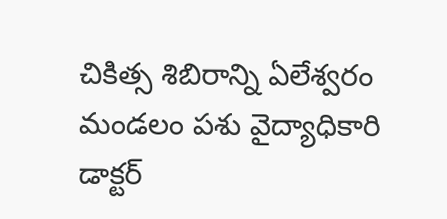చికిత్స శిబిరాన్ని ఏలేశ్వరం మండలం పశు వైద్యాధికారి డాక్టర్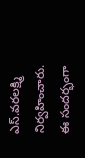ఎస్.వరలక్ష్మి నిర్వహించారు. ఈ సందర్భంగా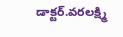డాక్టర్.వరలక్ష్మి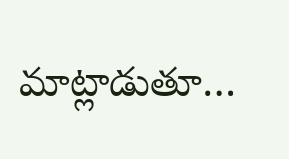మాట్లాడుతూ…